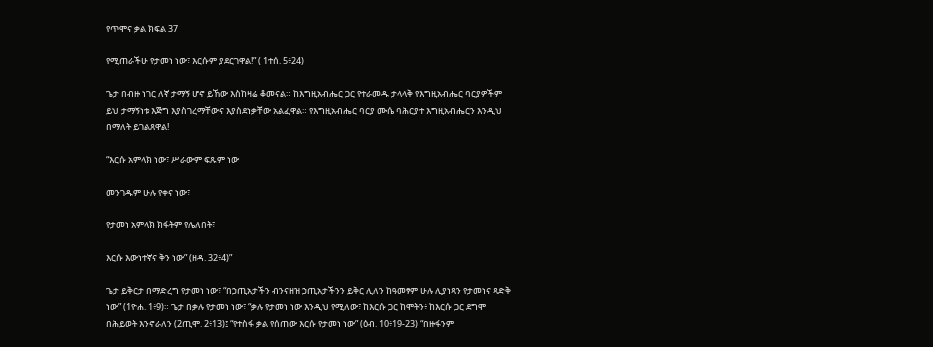የጥሞና ቃል ክፍል 37

የሚጠራችሁ የታመነ ነው፣ እርሱም ያደርገዋል!” ( 1ተሰ. 5፥24)

ጌታ በብዙ ነገር ለኛ ታማኝ ሆኖ ይኸው እስከዛሬ ቆመናል። ከእግዚአብሔር ጋር የተራመዱ ታላላቅ የእግዚአብሔር ባርያዎችም ይህ ታማኝነቱ እጅግ እያስገረማቸውና እያስደነቃቸው አልፈዋል። የእግዚአብሔር ባርያ ሙሴ ባሕርያተ እግዚአብሔርን እንዲህ በማለት ይገልጸዋል!

“እርሱ አምላክ ነው፣ ሥራውም ፍጹም ነው

መንገዱም ሁሉ የቀና ነው፣

የታመነ አምላክ ክፋትም የሌለበት፣

እርሱ እውነተኛና ቅን ነው” (ዘዳ. 32፥4)”

ጌታ ይቅርታ በማድረግ የታመነ ነው፣ “በኃጢአታችን ብንናዘዝ ኃጢአታችንን ይቅር ሊለን ከዓመፃም ሁሉ ሊያነጻን የታመነና ጻድቅ ነው” (1ዮሐ. 1፥9)። ጌታ በቃሉ የታመነ ነው፣ “ቃሉ የታመነ ነው እንዲህ የሚለው፣ ከእርሱ ጋር ከሞትን፥ ከእርሱ ጋር ደግሞ በሕይወት እንኖራለን (2ጢሞ. 2፥13)፤ “የተስፋ ቃል የሰጠው እርሱ የታመነ ነው” (ዕብ. 10፥19-23) “በዙፋንም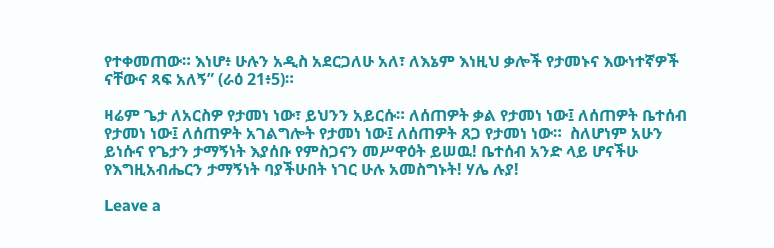የተቀመጠው። እነሆ፥ ሁሉን አዲስ አደርጋለሁ አለ፣ ለእኔም እነዚህ ቃሎች የታመኑና እውነተኛዎች ናቸውና ጻፍ አለኝ” (ራዕ 21፥5)።

ዛሬም ጌታ ለአርስዎ የታመነ ነው፣ ይህንን አይርሱ። ለሰጠዎት ቃል የታመነ ነው፤ ለሰጠዎት ቤተሰብ የታመነ ነው፤ ለሰጠዎት አገልግሎት የታመነ ነው፤ ለሰጠዎት ጸጋ የታመነ ነው።  ስለሆነም አሁን ይነሱና የጌታን ታማኝነት እያሰቡ የምስጋናን መሥዋዕት ይሠዉ! ቤተሰብ አንድ ላይ ሆናችሁ የእግዚአብሔርን ታማኝነት ባያችሁበት ነገር ሁሉ አመስግኑት! ሃሌ ሉያ!

Leave a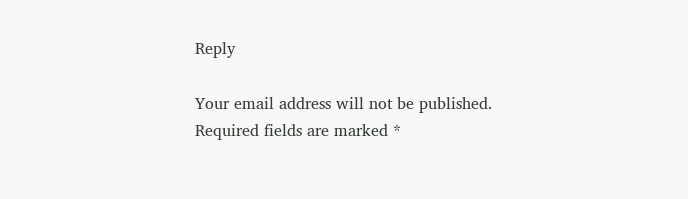Reply

Your email address will not be published. Required fields are marked *